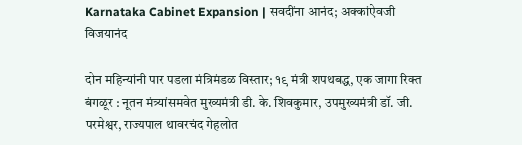Karnataka Cabinet Expansion | सवदींना आनंद; अक्कांऐवजी विजयानंद

दोन महिन्यांनी पार पडला मंत्रिमंडळ विस्तार; १९ मंत्री शपथबद्ध, एक जागा रिक्त
बंगळूर : नूतन मंत्र्यांसमवेत मुख्यमंत्री डी. के. शिवकुमार, उपमुख्यमंत्री डॉ. जी. परमेश्वर, राज्यपाल थावरचंद गेहलोत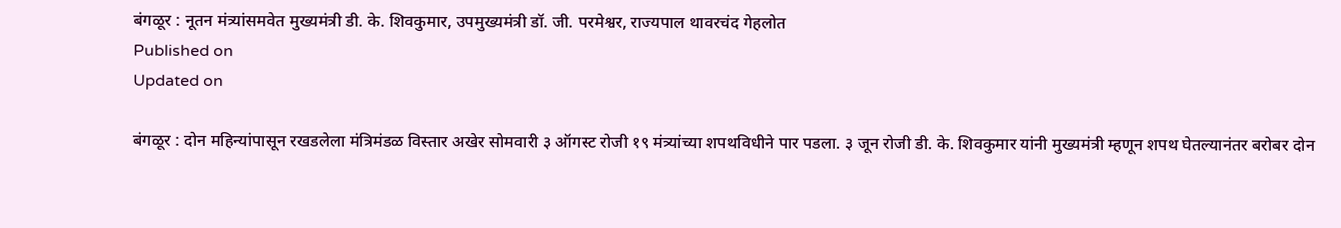बंगळूर : नूतन मंत्र्यांसमवेत मुख्यमंत्री डी. के. शिवकुमार, उपमुख्यमंत्री डॉ. जी. परमेश्वर, राज्यपाल थावरचंद गेहलोत
Published on
Updated on

बंगळूर : दोन महिन्यांपासून रखडलेला मंत्रिमंडळ विस्तार अखेर सोमवारी ३ ऑगस्ट रोजी १९ मंत्र्यांच्या शपथविधीने पार पडला. ३ जून रोजी डी. के. शिवकुमार यांनी मुख्यमंत्री म्हणून शपथ घेतल्यानंतर बरोबर दोन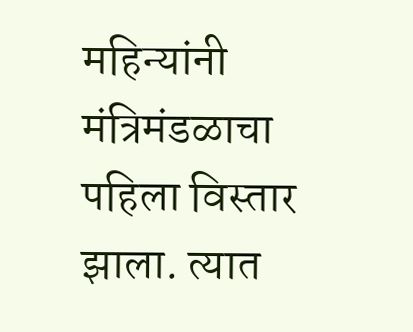महिन्यांनी मंत्रिमंडळाचा पहिला विस्तार झाला. त्यात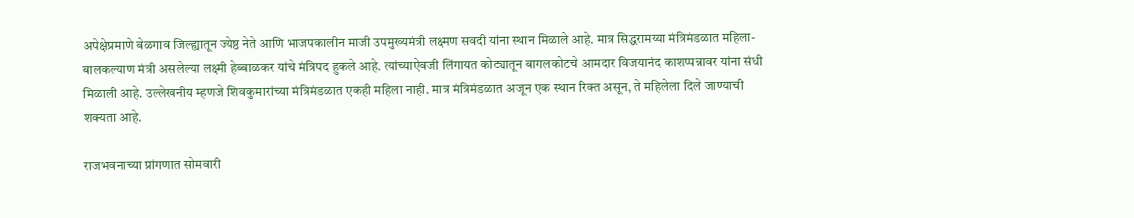अपेक्षेप्रमाणे बेळगाव जिल्ह्यातून ज्येष्ठ नेते आणि भाजपकालीन माजी उपमुख्यमंत्री लक्ष्मण सवदी यांना स्थान मिळाले आहे. मात्र सिद्धरामय्या मंत्रिमंडळात महिला-बालकल्याण मंत्री असलेल्या लक्ष्मी हेब्बाळकर यांचे मंत्रिपद हुकले आहे. त्यांच्याऐवजी लिंगायत कोट्यातून बागलकोटचे आमदार विजयानंद काशप्पन्नावर यांना संधी मिळाली आहे. उल्लेखनीय म्हणजे शिवकुमारांच्या मंत्रिमंडळात एकही महिला नाही. मात्र मंत्रिमंडळात अजून एक स्थान रिक्त असून, ते महिलेला दिले जाण्याची शक्यता आहे.

राजभवनाच्या प्रांगणात सोमवारी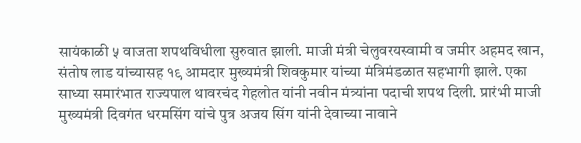सायंकाळी ५ वाजता शपथविधीला सुरुवात झाली. माजी मंत्री चेलुवरयस्वामी व जमीर अहमद खान, संतोष लाड यांच्यासह १९ आमदार मुख्यमंत्री शिवकुमार यांच्या मंत्रिमंडळात सहभागी झाले. एका साध्या समारंभात राज्यपाल थावरचंद गेहलोत यांनी नवीन मंत्र्यांना पदाची शपथ दिली. प्रारंभी माजी मुख्यमंत्री दिवगंत धरमसिंग यांचे पुत्र अजय सिंग यांनी देवाच्या नावाने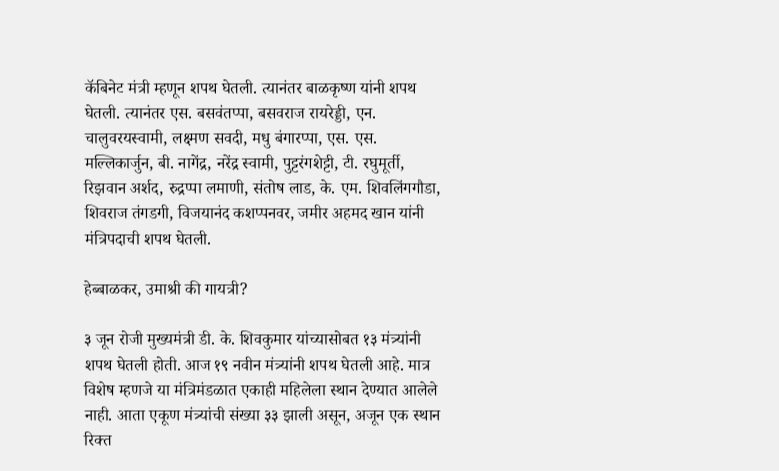कॅबिनेट मंत्री म्हणून शपथ घेतली. त्यानंतर बाळकृष्ण यांनी शपथ घेतली. त्यानंतर एस. बसवंतप्पा, बसवराज रायरेड्डी, एन. चालुवरयस्वामी, लक्ष्मण सवदी, मधु बंगारप्पा, एस. एस. मल्लिकार्जुन, बी. नागेंद्र, नरेंद्र स्वामी, पुट्टरंगशेट्टी, टी. रघुमूर्ती, रिझवान अर्शद, रुद्रप्पा लमाणी, संतोष लाड, के. एम. शिवलिंगगौडा, शिवराज तंगडगी, विजयानंद कशप्पनवर, जमीर अहमद खान यांनी मंत्रिपदाची शपथ घेतली.

हेब्बाळकर, उमाश्री की गायत्री?

३ जून रोजी मुख्यमंत्री डी. के. शिवकुमार यांच्यासोबत १३ मंत्र्यांनी शपथ घेतली होती. आज १९ नवीन मंत्र्यांनी शपथ घेतली आहे. मात्र विशेष म्हणजे या मंत्रिमंडळात एकाही महिलेला स्थान देण्यात आलेले नाही. आता एकूण मंत्र्यांची संख्या ३३ झाली असून, अजून एक स्थान रिक्त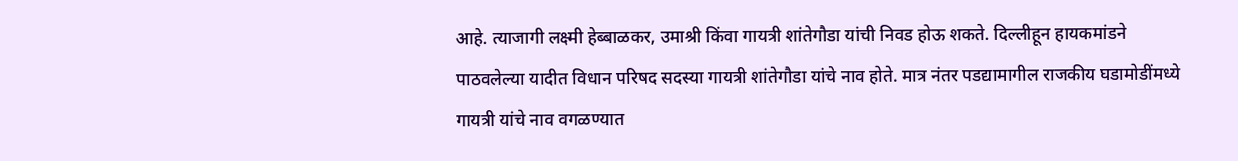आहे. त्याजागी लक्ष्मी हेब्बाळकर, उमाश्री किंवा गायत्री शांतेगौडा यांची निवड होऊ शकते. दिल्लीहून हायकमांडने पाठवलेल्या यादीत विधान परिषद सदस्या गायत्री शांतेगौडा यांचे नाव होते. मात्र नंतर पडद्यामागील राजकीय घडामोडींमध्ये गायत्री यांचे नाव वगळण्यात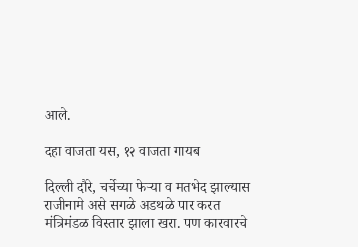आले.

दहा वाजता यस, १२ वाजता गायब

दिल्ली दौरे, चर्चेच्या फेऱ्या व मतभेद झाल्यास राजीनामे असे सगळे अडथळे पार करत मंत्रिमंडळ विस्तार झाला खरा. पण कारवारचे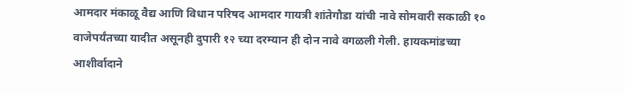आमदार मंकाळू वैद्य आणि विधान परिषद आमदार गायत्री शांतेगौडा यांची नावे सोमवारी सकाळी १० वाजेपर्यंतच्या यादीत असूनही दुपारी १२ च्या दरम्यान ही दोन नावे वगळली गेली. हायकमांडच्या आशीर्वादाने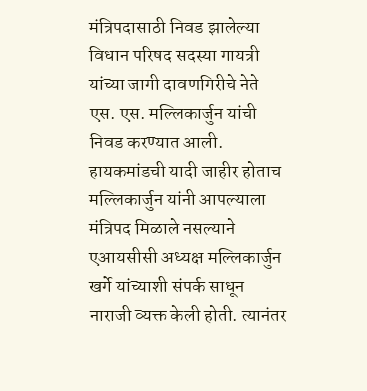मंत्रिपदासाठी निवड झालेल्या विधान परिषद सदस्या गायत्री यांच्या जागी दावणगिरीचे नेते एस. एस. मल्लिकार्जुन यांची निवड करण्यात आली. हायकमांडची यादी जाहीर होताच मल्लिकार्जुन यांनी आपल्याला मंत्रिपद मिळाले नसल्याने एआयसीसी अध्यक्ष मल्लिकार्जुन खर्गे यांच्याशी संपर्क साधून नाराजी व्यक्त केली होती. त्यानंतर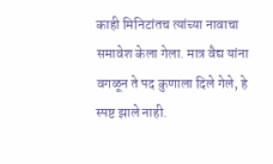काही मिनिटांतच त्यांच्या नावाचा समावेश केला गेला. मात्र वैद्य यांना वगळून ते पद कुणाला दिले गेले, हे स्पष्ट झाले नाही.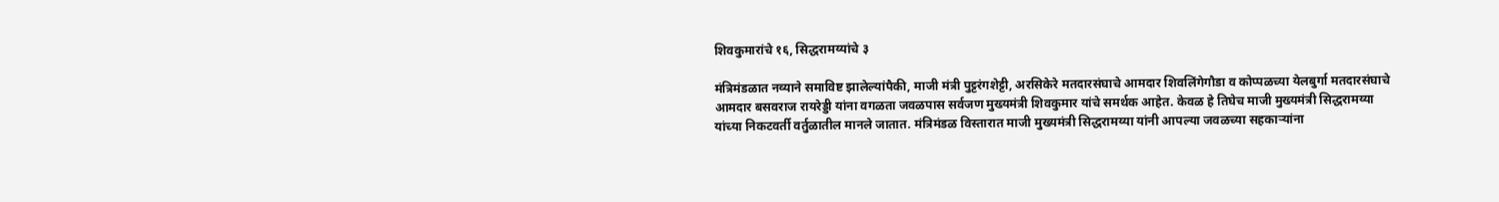शिवकुमारांचे १६, सिद्धरामय्यांचे ३

मंत्रिमंडळात नव्याने समाविष्ट झालेल्यांपैकी, माजी मंत्री पुट्टरंगशेट्टी, अरसिकेरे मतदारसंघाचे आमदार शिवलिंगेगौडा व कोप्पळच्या येलबुर्गा मतदारसंघाचे आमदार बसवराज रायरेड्डी यांना वगळता जवळपास सर्वजण मुख्यमंत्री शिवकुमार यांचे समर्थक आहेत. केवळ हे तिघेच माजी मुख्यमंत्री सिद्धरामय्या यांच्या निकटवर्ती वर्तुळातील मानले जातात. मंत्रिमंडळ विस्तारात माजी मुख्यमंत्री सिद्धरामय्या यांनी आपल्या जवळच्या सहकाऱ्यांना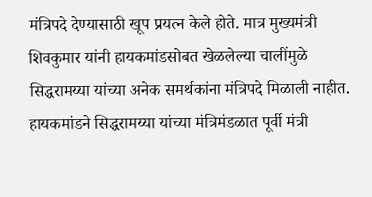मंत्रिपदे देण्यासाठी खूप प्रयत्न केले होते. मात्र मुख्यमंत्री शिवकुमार यांनी हायकमांडसोबत खेळलेल्या चालींमुळे सिद्धरामय्या यांच्या अनेक समर्थकांना मंत्रिपदे मिळाली नाहीत. हायकमांडने सिद्धरामय्या यांच्या मंत्रिमंडळात पूर्वी मंत्री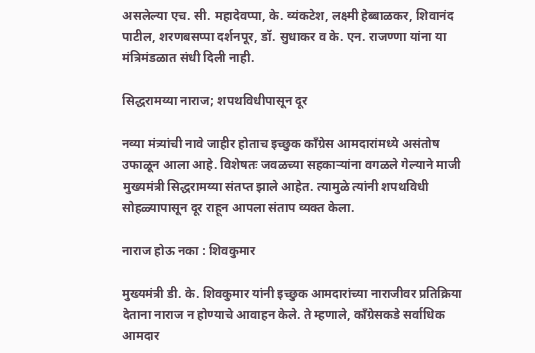असलेल्या एच. सी. महादेवप्पा, के. व्यंकटेश, लक्ष्मी हेब्बाळकर, शिवानंद पाटील, शरणबसप्पा दर्शनपूर, डॉ. सुधाकर व के. एन. राजण्णा यांना या मंत्रिमंडळात संधी दिली नाही.

सिद्धरामय्या नाराज; शपथविधीपासून दूर

नव्या मंत्र्यांची नावे जाहीर होताच इच्छुक काँग्रेस आमदारांमध्ये असंतोष उफाळून आला आहे. विशेषतः जवळच्या सहकाऱ्यांना वगळले गेल्याने माजी मुख्यमंत्री सिद्धरामय्या संतप्त झाले आहेत. त्यामुळे त्यांनी शपथविधी सोहळ्यापासून दूर राहून आपला संताप व्यक्त केला.

नाराज होऊ नका : शिवकुमार

मुख्यमंत्री डी. के. शिवकुमार यांनी इच्छुक आमदारांच्या नाराजीवर प्रतिक्रिया देताना नाराज न होण्याचे आवाहन केले. ते म्हणाले, काँग्रेसकडे सर्वाधिक आमदार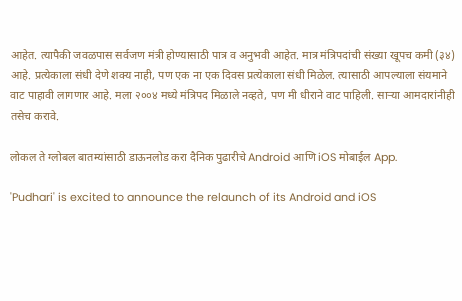आहेत. त्यापैकी जवळपास सर्वजण मंत्री होण्यासाठी पात्र व अनुभवी आहेत. मात्र मंत्रिपदांची संख्या खूपच कमी (३४) आहे. प्रत्येकाला संधी देणे शक्य नाही, पण एक ना एक दिवस प्रत्येकाला संधी मिळेल. त्यासाठी आपल्याला संयमाने वाट पाहावी लागणार आहे. मला २००४ मध्ये मंत्रिपद मिळाले नव्हते, पण मी धीराने वाट पाहिली. साऱ्या आमदारांनीही तसेच करावे.

लोकल ते ग्लोबल बातम्यांसाठी डाऊनलोड करा दैनिक पुढारीचे Android आणि iOS मोबाईल App.

'Pudhari' is excited to announce the relaunch of its Android and iOS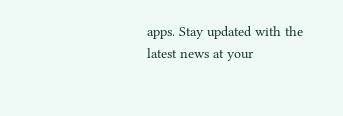apps. Stay updated with the latest news at your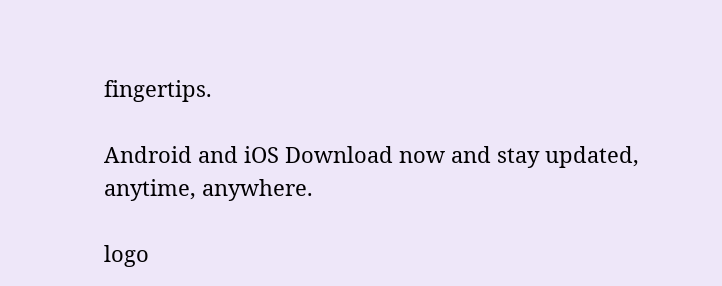fingertips.

Android and iOS Download now and stay updated, anytime, anywhere.

logo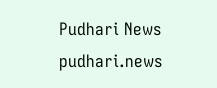Pudhari News
pudhari.news